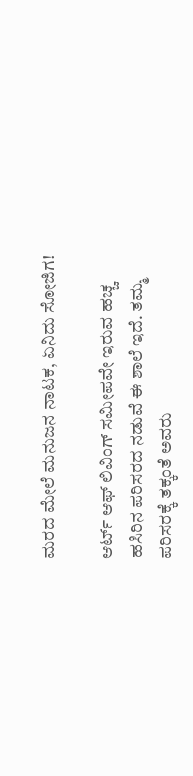ಮರದ ಮೇಲೆ ಮನುಜನ ನಾಟಕ, ಏನಿದು ಸೋಜಿಗ!

ಆರ್ಟ್ ಆಫ್ ಲಿವಿಂಗ್ ಸಮೀಪವೇ ಇರುವ ಹಚ್ಚ ಹಸಿರಿನ ಪರಿಸರದ ನಡುವೆ ಈ ಶಾಲೆ ಇದೆ. ತಮ್ಮ ಪರಿಸರಕ್ಕೆ ತಕ್ಕಂತೆ ಅವರು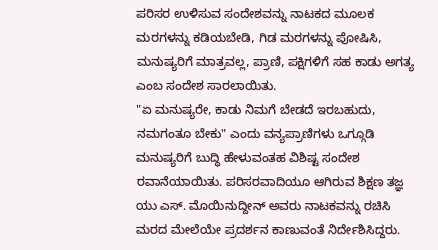ಪರಿಸರ ಉಳಿಸುವ ಸಂದೇಶವನ್ನು ನಾಟಕದ ಮೂಲಕ ಮರಗಳನ್ನು ಕಡಿಯಬೇಡಿ, ಗಿಡ ಮರಗಳನ್ನು ಪೋಷಿಸಿ, ಮನುಷ್ಯರಿಗೆ ಮಾತ್ರವಲ್ಲ, ಪ್ರಾಣಿ, ಪಕ್ಷಿಗಳಿಗೆ ಸಹ ಕಾಡು ಅಗತ್ಯ ಎಂಬ ಸಂದೇಶ ಸಾರಲಾಯಿತು.
"ಏ ಮನುಷ್ಯರೇ, ಕಾಡು ನಿಮಗೆ ಬೇಡದೆ ಇರಬಹುದು, ನಮಗಂತೂ ಬೇಕು" ಎಂದು ವನ್ಯಪ್ರಾಣಿಗಳು ಒಗ್ಗೂಡಿ ಮನುಷ್ಯರಿಗೆ ಬುದ್ಧಿ ಹೇಳುವಂತಹ ವಿಶಿಷ್ಟ ಸಂದೇಶ ರವಾನೆಯಾಯಿತು. ಪರಿಸರವಾದಿಯೂ ಆಗಿರುವ ಶಿಕ್ಷಣ ತಜ್ಞ ಯು ಎಸ್. ಮೊಯಿನುದ್ದೀನ್ ಅವರು ನಾಟಕವನ್ನು ರಚಿಸಿ ಮರದ ಮೇಲೆಯೇ ಪ್ರದರ್ಶನ ಕಾಣುವಂತೆ ನಿರ್ದೇಶಿಸಿದ್ದರು.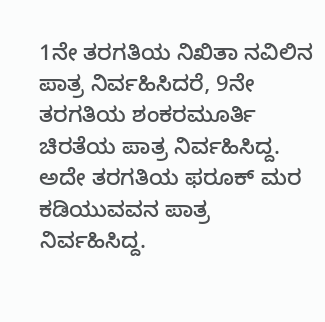1ನೇ ತರಗತಿಯ ನಿಖಿತಾ ನವಿಲಿನ ಪಾತ್ರ ನಿರ್ವಹಿಸಿದರೆ, 9ನೇ ತರಗತಿಯ ಶಂಕರಮೂರ್ತಿ ಚಿರತೆಯ ಪಾತ್ರ ನಿರ್ವಹಿಸಿದ್ದ. ಅದೇ ತರಗತಿಯ ಫರೂಕ್ ಮರ ಕಡಿಯುವವನ ಪಾತ್ರ ನಿರ್ವಹಿಸಿದ್ದ.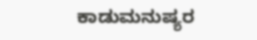ಕಾಡುಮನುಷ್ಯರ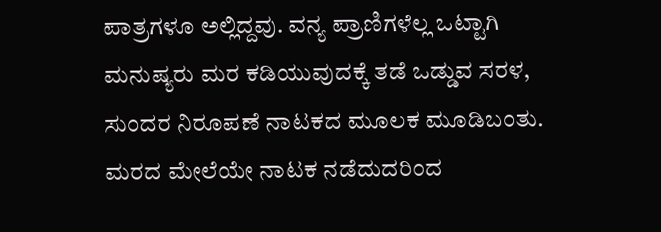ಪಾತ್ರಗಳೂ ಅಲ್ಲಿದ್ದವು. ವನ್ಯ ಪ್ರಾಣಿಗಳೆಲ್ಲ ಒಟ್ಟಾಗಿ ಮನುಷ್ಯರು ಮರ ಕಡಿಯುವುದಕ್ಕೆ ತಡೆ ಒಡ್ಡುವ ಸರಳ, ಸುಂದರ ನಿರೂಪಣೆ ನಾಟಕದ ಮೂಲಕ ಮೂಡಿಬಂತು. ಮರದ ಮೇಲೆಯೇ ನಾಟಕ ನಡೆದುದರಿಂದ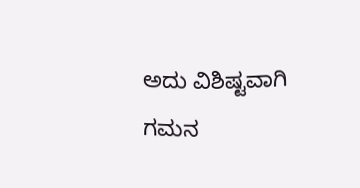ಅದು ವಿಶಿಷ್ಟವಾಗಿ ಗಮನ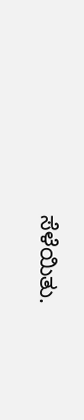ಸೆಳೆಯಿತು.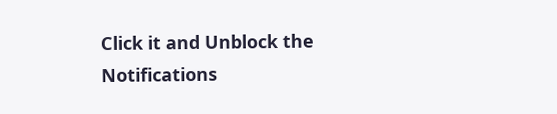Click it and Unblock the Notifications